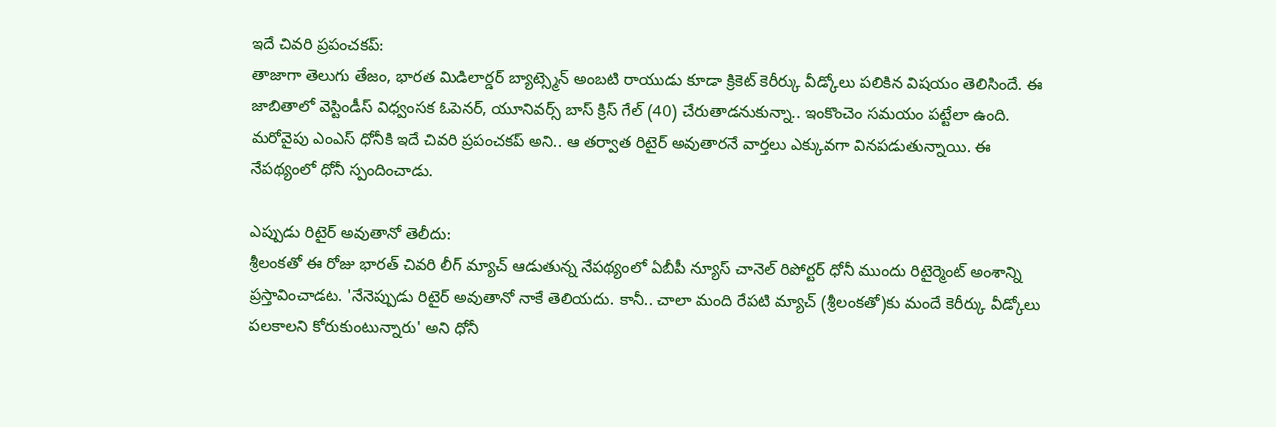ఇదే చివరి ప్రపంచకప్:
తాజాగా తెలుగు తేజం, భారత మిడిలార్డర్ బ్యాట్స్మెన్ అంబటి రాయుడు కూడా క్రికెట్ కెరీర్కు వీడ్కోలు పలికిన విషయం తెలిసిందే. ఈ జాబితాలో వెస్టిండీస్ విధ్వంసక ఓపెనర్, యూనివర్స్ బాస్ క్రిస్ గేల్ (40) చేరుతాడనుకున్నా.. ఇంకొంచెం సమయం పట్టేలా ఉంది. మరోవైపు ఎంఎస్ ధోనీకి ఇదే చివరి ప్రపంచకప్ అని.. ఆ తర్వాత రిటైర్ అవుతారనే వార్తలు ఎక్కువగా వినపడుతున్నాయి. ఈ నేపథ్యంలో ధోనీ స్పందించాడు.

ఎప్పుడు రిటైర్ అవుతానో తెలీదు:
శ్రీలంకతో ఈ రోజు భారత్ చివరి లీగ్ మ్యాచ్ ఆడుతున్న నేపథ్యంలో ఏబీపీ న్యూస్ చానెల్ రిపోర్టర్ ధోనీ ముందు రిటైర్మెంట్ అంశాన్ని ప్రస్తావించాడట. 'నేనెప్పుడు రిటైర్ అవుతానో నాకే తెలియదు. కానీ.. చాలా మంది రేపటి మ్యాచ్ (శ్రీలంకతో)కు మందే కెరీర్కు వీడ్కోలు పలకాలని కోరుకుంటున్నారు' అని ధోనీ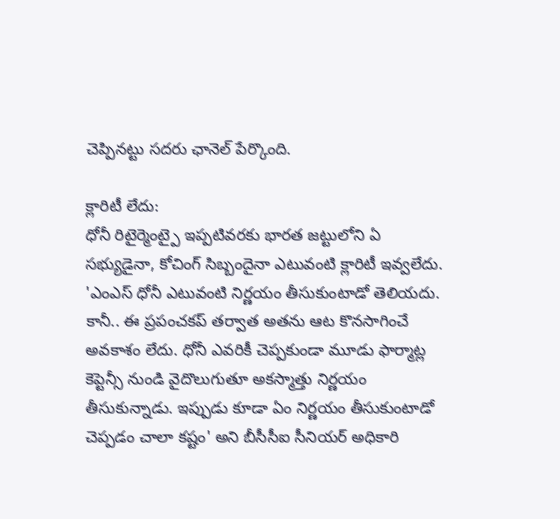చెప్పినట్టు సదరు ఛానెల్ పేర్కొంది.

క్లారిటీ లేదు:
ధోనీ రిటైర్మెంట్పై ఇప్పటివరకు భారత జట్టులోని ఏ సభ్యుడైనా, కోచింగ్ సిబ్బందైనా ఎటువంటి క్లారిటీ ఇవ్వలేదు. 'ఎంఎస్ ధోనీ ఎటువంటి నిర్ణయం తీసుకుంటాడో తెలియదు. కానీ.. ఈ ప్రపంచకప్ తర్వాత అతను ఆట కొనసాగించే అవకాశం లేదు. ధోనీ ఎవరికీ చెప్పకుండా మూడు ఫార్మాట్ల కెప్టెన్సీ నుండి వైదొలుగుతూ అకస్మాత్తు నిర్ణయం తీసుకున్నాడు. ఇప్పుడు కూడా ఏం నిర్ణయం తీసుకుంటాడో చెప్పడం చాలా కష్టం' అని బీసీసీఐ సీనియర్ అధికారి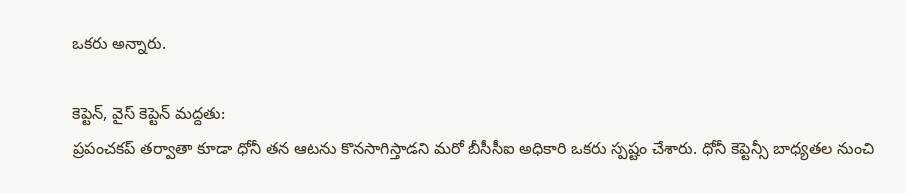ఒకరు అన్నారు.

కెప్టెన్, వైస్ కెప్టెన్ మద్దతు:
ప్రపంచకప్ తర్వాతా కూడా ధోనీ తన ఆటను కొనసాగిస్తాడని మరో బీసీసీఐ అధికారి ఒకరు స్పష్టం చేశారు. ధోనీ కెప్టెన్సీ బాధ్యతల నుంచి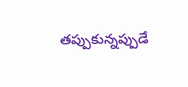తప్పుకున్నప్పుడే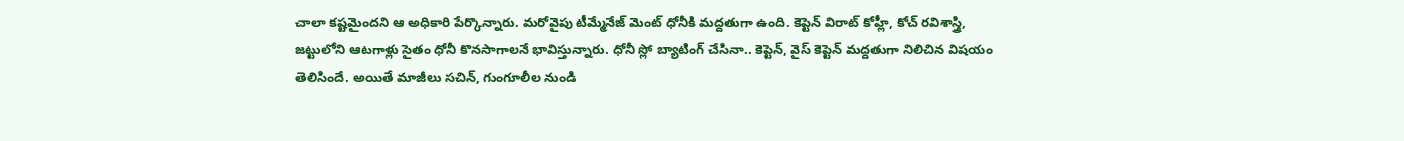చాలా కష్టమైందని ఆ అధికారి పేర్కొన్నారు. మరోవైపు టీమ్మేనేజ్ మెంట్ ధోనీకి మద్దతుగా ఉంది. కెప్టెన్ విరాట్ కోహ్లీ, కోచ్ రవిశాస్త్రి, జట్టులోని ఆటగాళ్లు సైతం ధోనీ కొనసాగాలనే భావిస్తున్నారు. ధోనీ స్లో బ్యాటింగ్ చేసినా.. కెప్టెన్, వైస్ కెప్టెన్ మద్దతుగా నిలిచిన విషయం తెలిసిందే. అయితే మాజీలు సచిన్, గుంగూలీల నుండి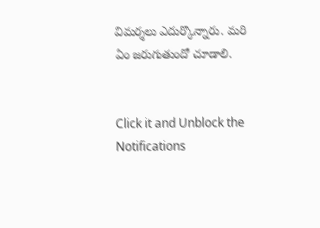విమర్శలు ఎదుర్కొన్నారు. మరి ఏం జరుగుతుందో చూడాలి.


Click it and Unblock the Notifications